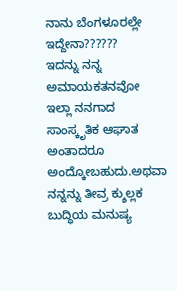ನಾನು ಬೆಂಗಳೂರಲ್ಲೇ ಇದ್ದೇನಾ??????
ಇದನ್ನು ನನ್ನ ಅಮಾಯಕತನವೋ ಇಲ್ಲಾ ನನಗಾದ ಸಾಂಸ್ಕೃತಿಕ ಆಘಾತ ಅಂತಾದರೂ ಅಂದ್ಕೋಬಹುದು.ಅಥವಾ ನನ್ನನ್ನು ತೀವ್ರ ಕ್ಶುಲ್ಲಕ ಬುದ್ಧಿಯ ಮನುಷ್ಯ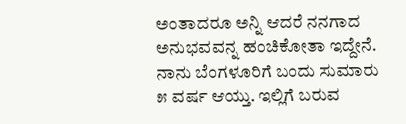ಅಂತಾದರೂ ಅನ್ನಿ ಆದರೆ ನನಗಾದ ಅನುಭವವನ್ನ ಹಂಚಿಕೋತಾ ಇದ್ದೇನೆ. ನಾನು ಬೆಂಗಳೂರಿಗೆ ಬಂದು ಸುಮಾರು ೫ ವರ್ಷ ಆಯ್ತು. ಇಲ್ಲಿಗೆ ಬರುವ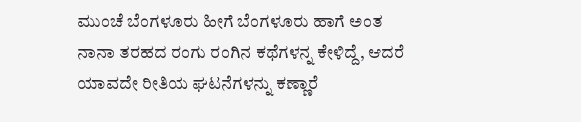ಮುಂಚೆ ಬೆಂಗಳೂರು ಹೀಗೆ ಬೆಂಗಳೂರು ಹಾಗೆ ಅಂತ ನಾನಾ ತರಹದ ರಂಗು ರಂಗಿನ ಕಥೆಗಳನ್ನ ಕೇಳಿದ್ದೆ, ಆದರೆ ಯಾವದೇ ರೀತಿಯ ಘಟನೆಗಳನ್ನು ಕಣ್ಣಾರೆ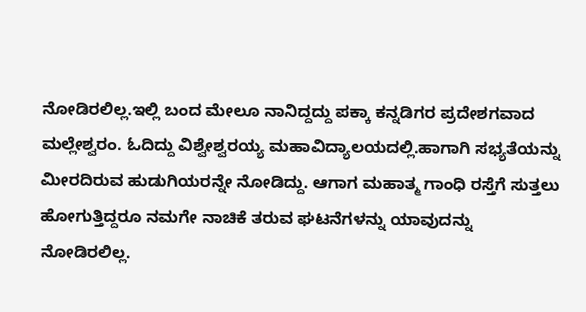ನೋಡಿರಲಿಲ್ಲ.ಇಲ್ಲಿ ಬಂದ ಮೇಲೂ ನಾನಿದ್ದದ್ದು ಪಕ್ಕಾ ಕನ್ನಡಿಗರ ಪ್ರದೇಶಗವಾದ ಮಲ್ಲೇಶ್ವರಂ. ಓದಿದ್ದು ವಿಶ್ವೇಶ್ವರಯ್ಯ ಮಹಾವಿದ್ಯಾಲಯದಲ್ಲಿ.ಹಾಗಾಗಿ ಸಭ್ಯತೆಯನ್ನು ಮೀರದಿರುವ ಹುಡುಗಿಯರನ್ನೇ ನೋಡಿದ್ದು. ಆಗಾಗ ಮಹಾತ್ಮ ಗಾಂಧಿ ರಸ್ತೆಗೆ ಸುತ್ತಲು ಹೋಗುತ್ತಿದ್ದರೂ ನಮಗೇ ನಾಚಿಕೆ ತರುವ ಘಟನೆಗಳನ್ನು ಯಾವುದನ್ನು ನೋಡಿರಲಿಲ್ಲ.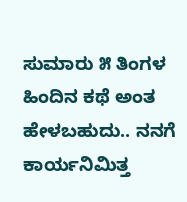ಸುಮಾರು ೫ ತಿಂಗಳ ಹಿಂದಿನ ಕಥೆ ಅಂತ ಹೇಳಬಹುದು.. ನನಗೆ ಕಾರ್ಯನಿಮಿತ್ತ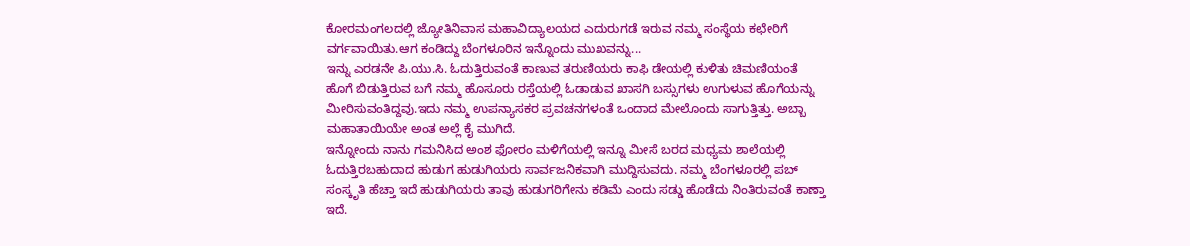ಕೋರಮಂಗಲದಲ್ಲಿ ಜ್ಯೋತಿನಿವಾಸ ಮಹಾವಿದ್ಯಾಲಯದ ಎದುರುಗಡೆ ಇರುವ ನಮ್ಮ ಸಂಸ್ಥೆಯ ಕಛೇರಿಗೆ ವರ್ಗವಾಯಿತು.ಆಗ ಕಂಡಿದ್ದು ಬೆಂಗಳೂರಿನ ಇನ್ನೊಂದು ಮುಖವನ್ನು...
ಇನ್ನು ಎರಡನೇ ಪಿ.ಯು.ಸಿ. ಓದುತ್ತಿರುವಂತೆ ಕಾಣುವ ತರುಣಿಯರು ಕಾಫಿ ಡೇಯಲ್ಲಿ ಕುಳಿತು ಚಿಮಣಿಯಂತೆ ಹೊಗೆ ಬಿಡುತ್ತಿರುವ ಬಗೆ ನಮ್ಮ ಹೊಸೂರು ರಸ್ತೆಯಲ್ಲಿ ಓಡಾಡುವ ಖಾಸಗಿ ಬಸ್ಸುಗಳು ಉಗುಳುವ ಹೊಗೆಯನ್ನು ಮೀರಿಸುವಂತಿದ್ದವು.ಇದು ನಮ್ಮ ಉಪನ್ಯಾಸಕರ ಪ್ರವಚನಗಳಂತೆ ಒಂದಾದ ಮೇಲೊಂದು ಸಾಗುತ್ತಿತ್ತು. ಅಬ್ಬಾ ಮಹಾತಾಯಿಯೇ ಅಂತ ಅಲ್ಲೆ ಕೈ ಮುಗಿದೆ.
ಇನ್ನೋಂದು ನಾನು ಗಮನಿಸಿದ ಅಂಶ ಫೋರಂ ಮಳಿಗೆಯಲ್ಲಿ ಇನ್ನೂ ಮೀಸೆ ಬರದ ಮಧ್ಯಮ ಶಾಲೆಯಲ್ಲಿ ಓದುತ್ತಿರಬಹುದಾದ ಹುಡುಗ ಹುಡುಗಿಯರು ಸಾರ್ವಜನಿಕವಾಗಿ ಮುದ್ದಿಸುವದು. ನಮ್ಮ ಬೆಂಗಳೂರಲ್ಲಿ ಪಬ್ ಸಂಸ್ಕೃತಿ ಹೆಚ್ತಾ ಇದೆ ಹುಡುಗಿಯರು ತಾವು ಹುಡುಗರಿಗೇನು ಕಡಿಮೆ ಎಂದು ಸಡ್ಡು ಹೊಡೆದು ನಿಂತಿರುವಂತೆ ಕಾಣ್ತಾ ಇದೆ.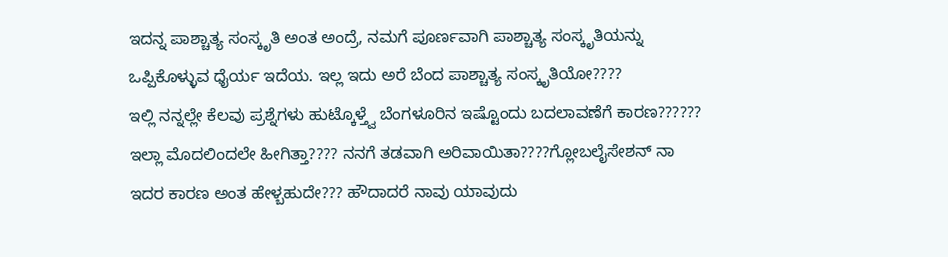ಇದನ್ನ ಪಾಶ್ಚಾತ್ಯ ಸಂಸ್ಕೃತಿ ಅಂತ ಅಂದ್ರೆ, ನಮಗೆ ಪೂರ್ಣವಾಗಿ ಪಾಶ್ಚಾತ್ಯ ಸಂಸ್ಕೃತಿಯನ್ನು ಒಪ್ಪಿಕೊಳ್ಳುವ ಧೈರ್ಯ ಇದೆಯ. ಇಲ್ಲ ಇದು ಅರೆ ಬೆಂದ ಪಾಶ್ಚಾತ್ಯ ಸಂಸ್ಕೃತಿಯೋ????
ಇಲ್ಲಿ ನನ್ನಲ್ಲೇ ಕೆಲವು ಪ್ರಶ್ನೆಗಳು ಹುಟ್ಕೊಳ್ತ್ವೆ ಬೆಂಗಳೂರಿನ ಇಷ್ಟೊಂದು ಬದಲಾವಣೆಗೆ ಕಾರಣ?????? ಇಲ್ಲಾ ಮೊದಲಿಂದಲೇ ಹೀಗಿತ್ತಾ???? ನನಗೆ ತಡವಾಗಿ ಅರಿವಾಯಿತಾ????ಗ್ಲೋಬಲೈಸೇಶನ್ ನಾ ಇದರ ಕಾರಣ ಅಂತ ಹೇಳ್ಬಹುದೇ??? ಹೌದಾದರೆ ನಾವು ಯಾವುದು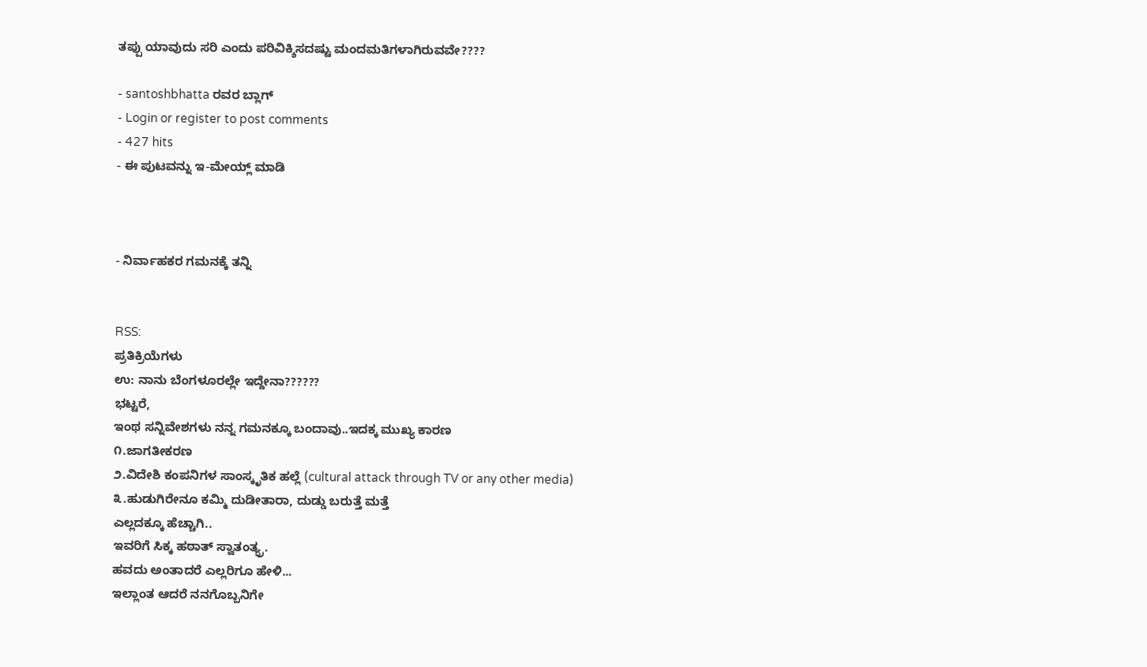ತಪ್ಪು ಯಾವುದು ಸರಿ ಎಂದು ಪರಿವಿಕ್ಶಿಸದಷ್ಟು ಮಂದಮತಿಗಳಾಗಿರುವವೇ????

- santoshbhatta ರವರ ಬ್ಲಾಗ್
- Login or register to post comments
- 427 hits
- ಈ ಪುಟವನ್ನು ಇ-ಮೇಯ್ಲ್ ಮಾಡಿ



- ನಿರ್ವಾಹಕರ ಗಮನಕ್ಕೆ ತನ್ನಿ


RSS:
ಪ್ರತಿಕ್ರಿಯೆಗಳು
ಉ: ನಾನು ಬೆಂಗಳೂರಲ್ಲೇ ಇದ್ದೇನಾ??????
ಭಟ್ಟರೆ,
ಇಂಥ ಸನ್ನಿವೇಶಗಳು ನನ್ನ ಗಮನಕ್ಕೂ ಬಂದಾವು..ಇದಕ್ಕ ಮುಖ್ಯ ಕಾರಣ
೧.ಜಾಗತೀಕರಣ
೨.ವಿದೇಶಿ ಕಂಪನಿಗಳ ಸಾಂಸ್ಕೃತಿಕ ಹಲ್ಲೆ (cultural attack through TV or any other media)
೩.ಹುಡುಗಿರೇನೂ ಕಮ್ಮಿ ದುಡೀತಾರಾ, ದುಡ್ಡು ಬರುತ್ತೆ ಮತ್ತೆ
ಎಲ್ಲದಕ್ಕೂ ಹೆಚ್ಚಾಗಿ..
ಇವರಿಗೆ ಸಿಕ್ಕ ಹಠಾತ್ ಸ್ವಾತಂತ್ಯ್ರ.
ಹವದು ಅಂತಾದರೆ ಎಲ್ಲರಿಗೂ ಹೇಳಿ...
ಇಲ್ಲಾಂತ ಆದರೆ ನನಗೊಬ್ಬನಿಗೇ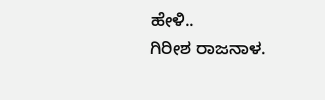ಹೇಳಿ..
ಗಿರೀಶ ರಾಜನಾಳ.